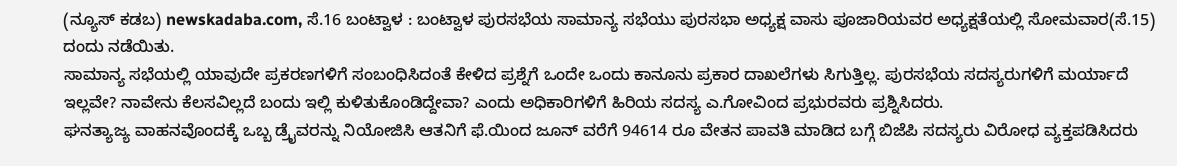(ನ್ಯೂಸ್ ಕಡಬ) newskadaba.com, ಸೆ.16 ಬಂಟ್ವಾಳ : ಬಂಟ್ವಾಳ ಪುರಸಭೆಯ ಸಾಮಾನ್ಯ ಸಭೆಯು ಪುರಸಭಾ ಅಧ್ಯಕ್ಷ ವಾಸು ಪೂಜಾರಿಯವರ ಅಧ್ಯಕ್ಷತೆಯಲ್ಲಿ ಸೋಮವಾರ(ಸೆ.15) ದಂದು ನಡೆಯಿತು.
ಸಾಮಾನ್ಯ ಸಭೆಯಲ್ಲಿ ಯಾವುದೇ ಪ್ರಕರಣಗಳಿಗೆ ಸಂಬಂಧಿಸಿದಂತೆ ಕೇಳಿದ ಪ್ರಶ್ನೆಗೆ ಒಂದೇ ಒಂದು ಕಾನೂನು ಪ್ರಕಾರ ದಾಖಲೆಗಳು ಸಿಗುತ್ತಿಲ್ಲ. ಪುರಸಭೆಯ ಸದಸ್ಯರುಗಳಿಗೆ ಮರ್ಯಾದೆ ಇಲ್ಲವೇ? ನಾವೇನು ಕೆಲಸವಿಲ್ಲದೆ ಬಂದು ಇಲ್ಲಿ ಕುಳಿತುಕೊಂಡಿದ್ದೇವಾ? ಎಂದು ಅಧಿಕಾರಿಗಳಿಗೆ ಹಿರಿಯ ಸದಸ್ಯ ಎ.ಗೋವಿಂದ ಪ್ರಭುರವರು ಪ್ರಶ್ನಿಸಿದರು.
ಘನತ್ಯಾಜ್ಯ ವಾಹನವೊಂದಕ್ಕೆ ಒಬ್ಬ ಡ್ರೈವರನ್ನು ನಿಯೋಜಿಸಿ ಆತನಿಗೆ ಫೆ.ಯಿಂದ ಜೂನ್ ವರೆಗೆ 94614 ರೂ ವೇತನ ಪಾವತಿ ಮಾಡಿದ ಬಗ್ಗೆ ಬಿಜೆಪಿ ಸದಸ್ಯರು ವಿರೋಧ ವ್ಯಕ್ತಪಡಿಸಿದರು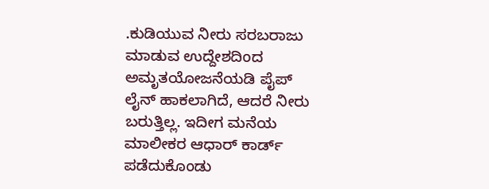.ಕುಡಿಯುವ ನೀರು ಸರಬರಾಜು ಮಾಡುವ ಉದ್ದೇಶದಿಂದ ಅಮೃತಯೋಜನೆಯಡಿ ಪೈಪ್ ಲೈನ್ ಹಾಕಲಾಗಿದೆ, ಆದರೆ ನೀರು ಬರುತ್ತಿಲ್ಲ. ಇದೀಗ ಮನೆಯ ಮಾಲೀಕರ ಆಧಾರ್ ಕಾರ್ಡ್ ಪಡೆದುಕೊಂಡು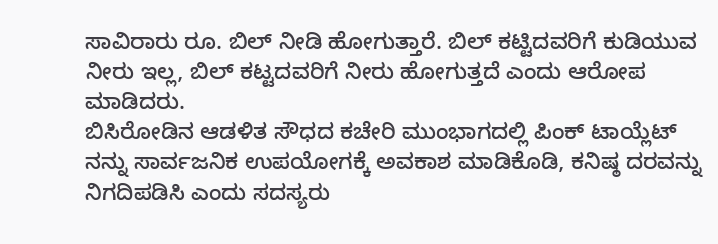ಸಾವಿರಾರು ರೂ. ಬಿಲ್ ನೀಡಿ ಹೋಗುತ್ತಾರೆ. ಬಿಲ್ ಕಟ್ಟಿದವರಿಗೆ ಕುಡಿಯುವ ನೀರು ಇಲ್ಲ, ಬಿಲ್ ಕಟ್ಟದವರಿಗೆ ನೀರು ಹೋಗುತ್ತದೆ ಎಂದು ಆರೋಪ ಮಾಡಿದರು.
ಬಿಸಿರೋಡಿನ ಆಡಳಿತ ಸೌಧದ ಕಚೇರಿ ಮುಂಭಾಗದಲ್ಲಿ ಪಿಂಕ್ ಟಾಯ್ಲೆಟ್ ನನ್ನು ಸಾರ್ವಜನಿಕ ಉಪಯೋಗಕ್ಕೆ ಅವಕಾಶ ಮಾಡಿಕೊಡಿ, ಕನಿಷ್ಠ ದರವನ್ನು ನಿಗದಿಪಡಿಸಿ ಎಂದು ಸದಸ್ಯರು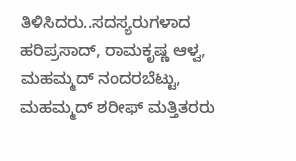ತಿಳಿಸಿದರು..ಸದಸ್ಯರುಗಳಾದ ಹರಿಪ್ರಸಾದ್, ರಾಮಕೃಷ್ಣ ಆಳ್ವ, ಮಹಮ್ಮದ್ ನಂದರಬೆಟ್ಟು, ಮಹಮ್ಮದ್ ಶರೀಫ್ ಮತ್ತಿತರರು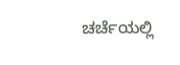ಚರ್ಚೆಯಲ್ಲಿ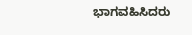ಭಾಗವಹಿಸಿದರು